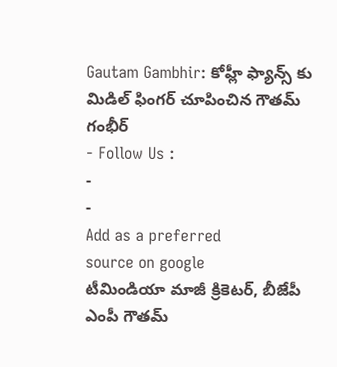Gautam Gambhir: కోహ్లీ ఫ్యాన్స్ కు మిడిల్ ఫింగర్ చూపించిన గౌతమ్ గంభీర్
- Follow Us :
-
-
Add as a preferred
source on google
టీమిండియా మాజీ క్రికెటర్, బీజేపీ ఎంపీ గౌతమ్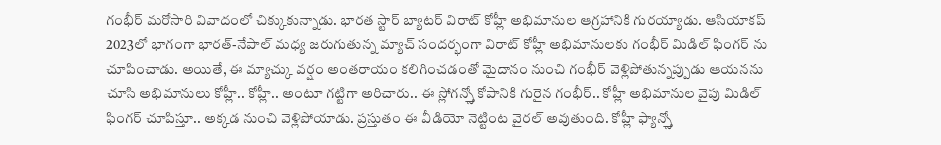గంభీర్ మరోసారి వివాదంలో చిక్కుకున్నాడు. భారత స్టార్ బ్యాటర్ విరాట్ కోహ్లీ అభిమానుల ఆగ్రహానికి గురయ్యాడు. ఆసియాకప్ 2023లో భాగంగా భారత్-నేపాల్ మధ్య జరుగుతున్న మ్యాచ్ సందర్భంగా విరాట్ కోహ్లీ అభిమానులకు గంభీర్ మిడిల్ ఫింగర్ ను చూపించాడు. అయితే, ఈ మ్యాచ్కు వర్షం అంతరాయం కలిగించడంతో మైదానం నుంచి గంభీర్ వెళ్లిపోతున్నప్పుడు ఆయనను చూసి అభిమానులు కోహ్లీ.. కోహ్లీ.. అంటూ గట్టిగా అరిచారు.. ఈ స్లోగన్స్తో కోపానికి గురైన గంభీర్.. కోహ్లీ అభిమానుల వైపు మిడిల్ ఫింగర్ చూపిస్తూ.. అక్కడ నుంచి వెళ్లిపోయాడు. ప్రస్తుతం ఈ వీడియో నెట్టింట వైరల్ అవుతుంది. కోహ్లీ ఫ్యాన్స్తో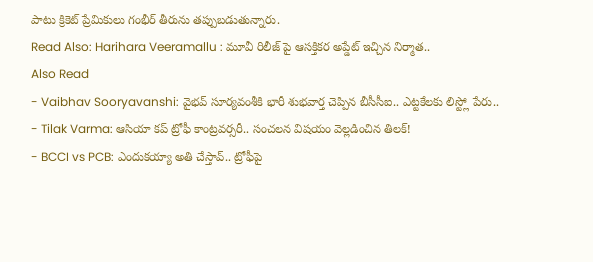పాటు క్రికెట్ ప్రేమికులు గంభీర్ తీరును తప్పుబడుతున్నారు.
Read Also: Harihara Veeramallu : మూవీ రిలీజ్ పై ఆసక్తికర అప్డేట్ ఇచ్చిన నిర్మాత..
Also Read
- Vaibhav Sooryavanshi: వైభవ్ సూర్యవంశీకి భారీ శుభవార్త చెప్పిన బీసీసీఐ.. ఎట్టకేలకు లిస్ట్లో పేరు..
- Tilak Varma: ఆసియా కప్ ట్రోఫీ కాంట్రవర్సరీ.. సంచలన విషయం వెల్లడించిన తిలక్!
- BCCI vs PCB: ఎందుకయ్యా అతి చేస్తావ్.. ట్రోఫీపై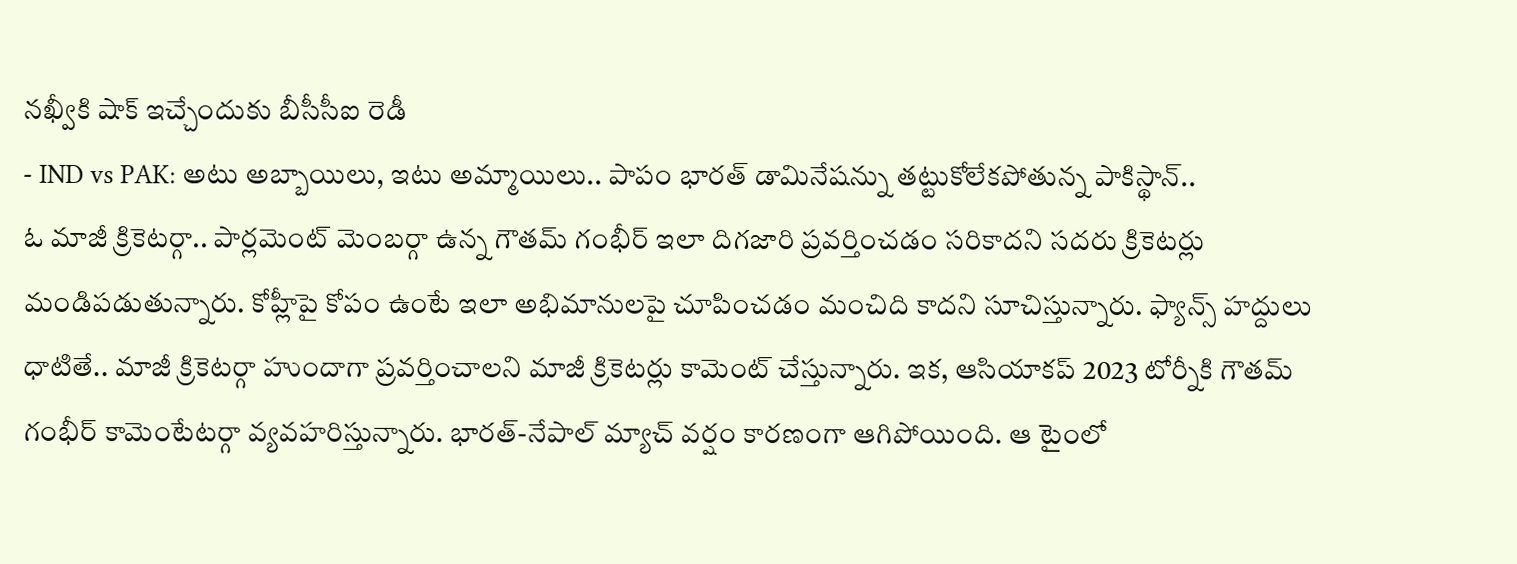నఖ్వీకి షాక్ ఇచ్చేందుకు బీసీసీఐ రెడీ
- IND vs PAK: అటు అబ్బాయిలు, ఇటు అమ్మాయిలు.. పాపం భారత్ డామినేషన్ను తట్టుకోలేకపోతున్న పాకిస్థాన్..
ఓ మాజీ క్రికెటర్గా.. పార్లమెంట్ మెంబర్గా ఉన్న గౌతమ్ గంభీర్ ఇలా దిగజారి ప్రవర్తించడం సరికాదని సదరు క్రికెటర్లు మండిపడుతున్నారు. కోహ్లీపై కోపం ఉంటే ఇలా అభిమానులపై చూపించడం మంచిది కాదని సూచిస్తున్నారు. ఫ్యాన్స్ హద్దులు ధాటితే.. మాజీ క్రికెటర్గా హుందాగా ప్రవర్తించాలని మాజీ క్రికెటర్లు కామెంట్ చేస్తున్నారు. ఇక, ఆసియాకప్ 2023 టోర్నీకి గౌతమ్ గంభీర్ కామెంటేటర్గా వ్యవహరిస్తున్నారు. భారత్-నేపాల్ మ్యాచ్ వర్షం కారణంగా ఆగిపోయింది. ఆ టైంలో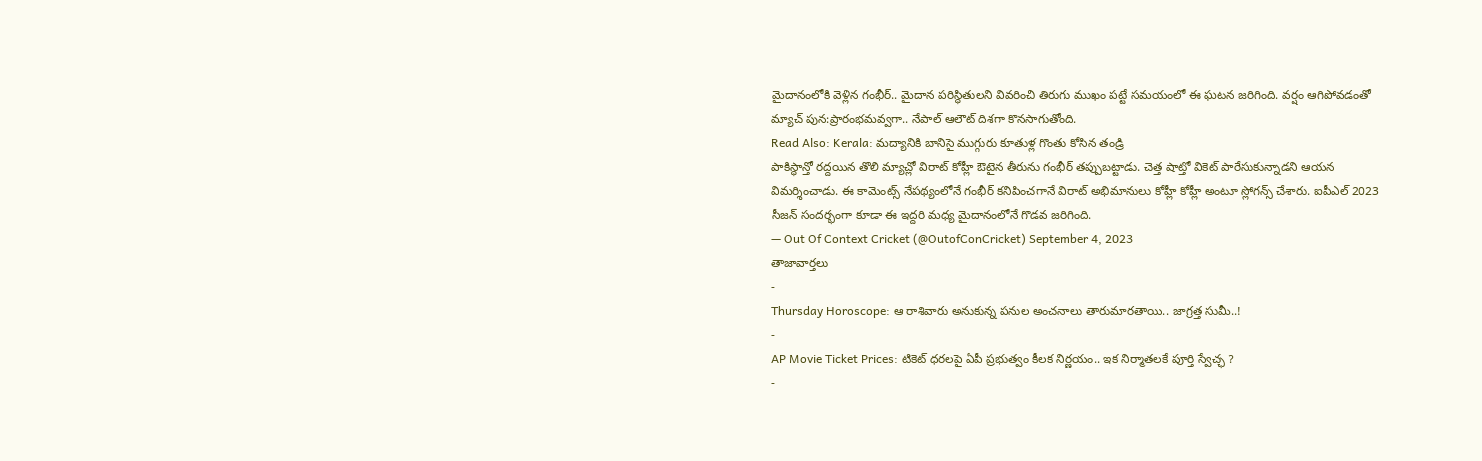మైదానంలోకి వెళ్లిన గంభీర్.. మైదాన పరిస్థితులని వివరించి తిరుగు ముఖం పట్టే సమయంలో ఈ ఘటన జరిగింది. వర్షం ఆగిపోవడంతో మ్యాచ్ పున:ప్రారంభమవ్వగా.. నేపాల్ ఆలౌట్ దిశగా కొనసాగుతోంది.
Read Also: Kerala: మద్యానికి బానిసై ముగ్గురు కూతుళ్ల గొంతు కోసిన తండ్రి
పాకిస్థాన్తో రద్దయిన తొలి మ్యాచ్లో విరాట్ కోహ్లీ ఔటైన తీరును గంభీర్ తప్పుబట్టాడు. చెత్త షాట్తో వికెట్ పారేసుకున్నాడని ఆయన విమర్శించాడు. ఈ కామెంట్స్ నేపథ్యంలోనే గంభీర్ కనిపించగానే విరాట్ అభిమానులు కోహ్లీ కోహ్లీ అంటూ స్లోగన్స్ చేశారు. ఐపీఎల్ 2023 సీజన్ సందర్భంగా కూడా ఈ ఇద్దరి మధ్య మైదానంలోనే గొడవ జరిగింది.
— Out Of Context Cricket (@OutofConCricket) September 4, 2023
తాజావార్తలు
-
Thursday Horoscope: ఆ రాశివారు అనుకున్న పనుల అంచనాలు తారుమారతాయి.. జాగ్రత్త సుమీ..!
-
AP Movie Ticket Prices: టికెట్ ధరలపై ఏపీ ప్రభుత్వం కీలక నిర్ణయం.. ఇక నిర్మాతలకే పూర్తి స్వేచ్ఛ ?
-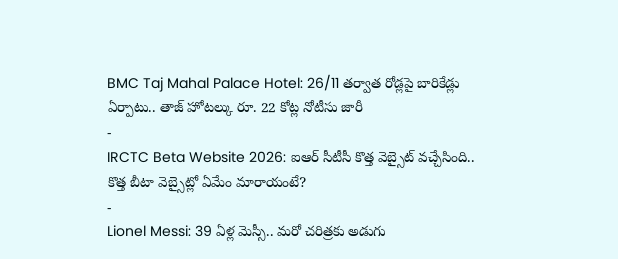BMC Taj Mahal Palace Hotel: 26/11 తర్వాత రోడ్లపై బారికేడ్లు ఏర్పాటు.. తాజ్ హోటల్కు రూ. 22 కోట్ల నోటీసు జారీ
-
IRCTC Beta Website 2026: ఐఆర్ సీటీసీ కొత్త వెబ్సైట్ వచ్చేసింది.. కొత్త బీటా వెబ్సైట్లో ఏమేం మారాయంటే?
-
Lionel Messi: 39 ఏళ్ల మెస్సీ.. మరో చరిత్రకు అడుగు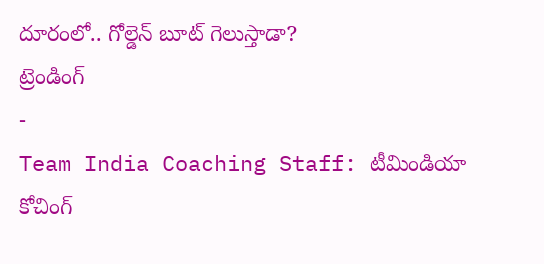దూరంలో.. గోల్డెన్ బూట్ గెలుస్తాడా?
ట్రెండింగ్
-
Team India Coaching Staff: టీమిండియా కోచింగ్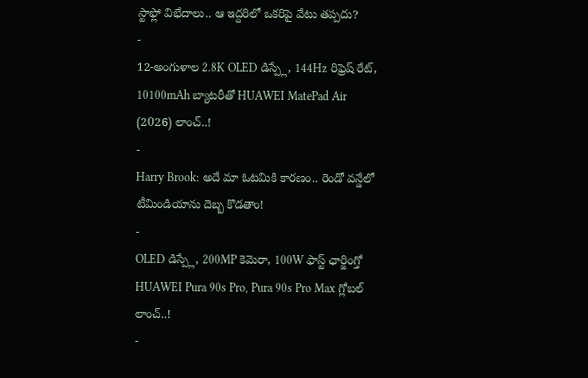స్టాఫ్లో విభేదాలు.. ఆ ఇద్దరిలో ఒకరిపై వేటు తప్పదు?
-
12-అంగుళాల 2.8K OLED డిస్ప్లే, 144Hz రిఫ్రెష్ రేట్, 10100mAh బ్యాటరీతో HUAWEI MatePad Air (2026) లాంచ్..!
-
Harry Brook: అదే మా ఓటమికి కారణం.. రెండో వన్డేలో టీమిండియాను దెబ్బ కొడతాం!
-
OLED డిస్ప్లే, 200MP కెమెరా, 100W ఫాస్ట్ ఛార్జింగ్తో HUAWEI Pura 90s Pro, Pura 90s Pro Max గ్లోబల్ లాంచ్..!
-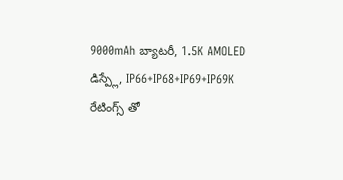9000mAh బ్యాటరీ, 1.5K AMOLED డిస్ప్లే, IP66+IP68+IP69+IP69K రేటింగ్స్ తో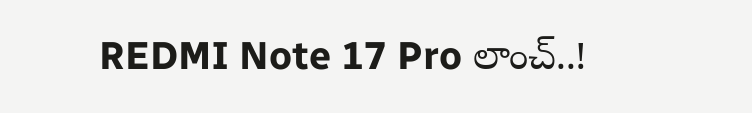REDMI Note 17 Pro లాంచ్..!